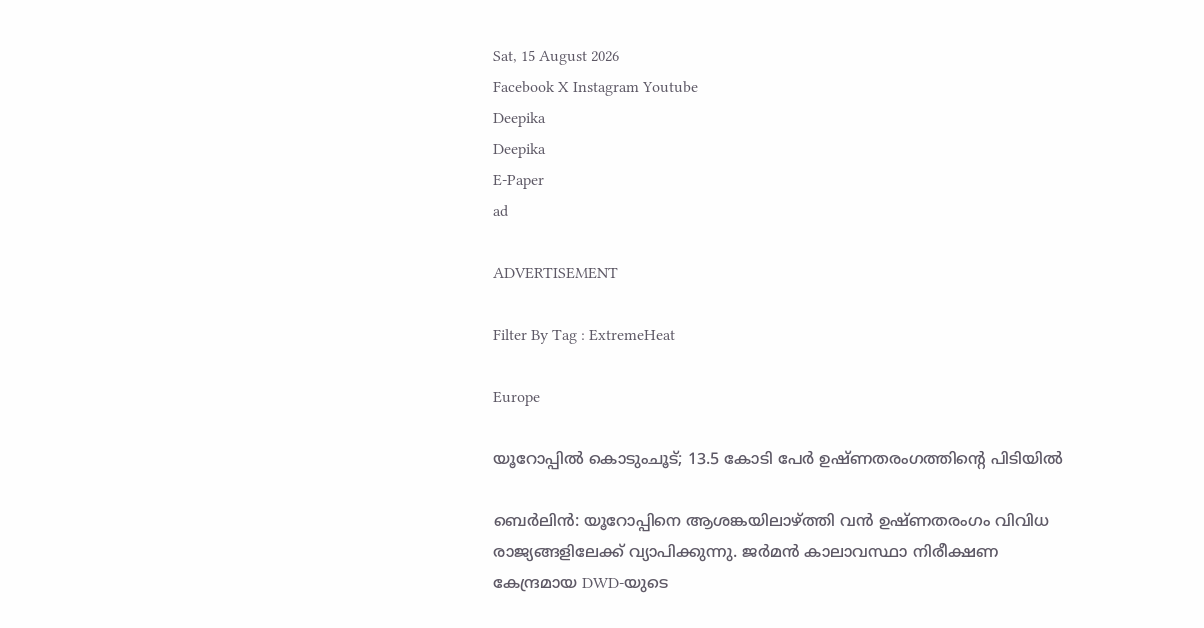Sat, 15 August 2026
Facebook X Instagram Youtube
Deepika
Deepika
E-Paper
ad

ADVERTISEMENT

Filter By Tag : ExtremeHeat

Europe

യൂറോപ്പിൽ കൊടുംചൂട്; 13.5 കോടി പേർ ഉഷ്ണതരംഗത്തിന്റെ പിടിയിൽ

ബെർലിൻ: യൂറോപ്പിനെ ആശങ്കയിലാഴ്ത്തി വൻ ഉഷ്ണതരംഗം വിവിധ രാജ്യങ്ങളിലേക്ക് വ്യാപിക്കുന്നു. ജർമൻ കാലാവസ്ഥാ നിരീക്ഷണ കേന്ദ്രമായ DWD-യുടെ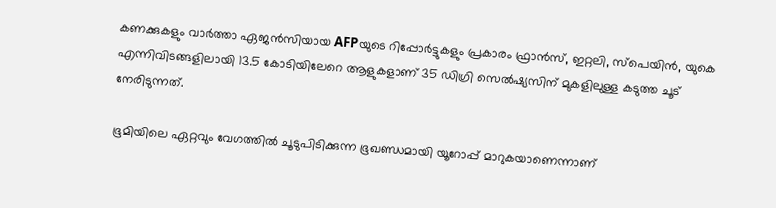കണക്കുകളും വാർത്താ ഏജൻസിയായ AFPയുടെ റിപ്പോർട്ടുകളും പ്രകാരം ഫ്രാൻസ്, ഇറ്റലി, സ്പെയിൻ, യുകെ എന്നിവിടങ്ങളിലായി 13.5 കോടിയിലേറെ ആളുകളാണ് 35 ഡിഗ്രി സെൽഷ്യസിന് മുകളിലുള്ള കടുത്ത ചൂട് നേരിടുന്നത്.

ഭൂമിയിലെ ഏറ്റവും വേഗത്തിൽ ചൂടുപിടിക്കുന്ന ഭൂഖണ്ഡമായി യൂറോപ്പ് മാറുകയാണെന്നാണ്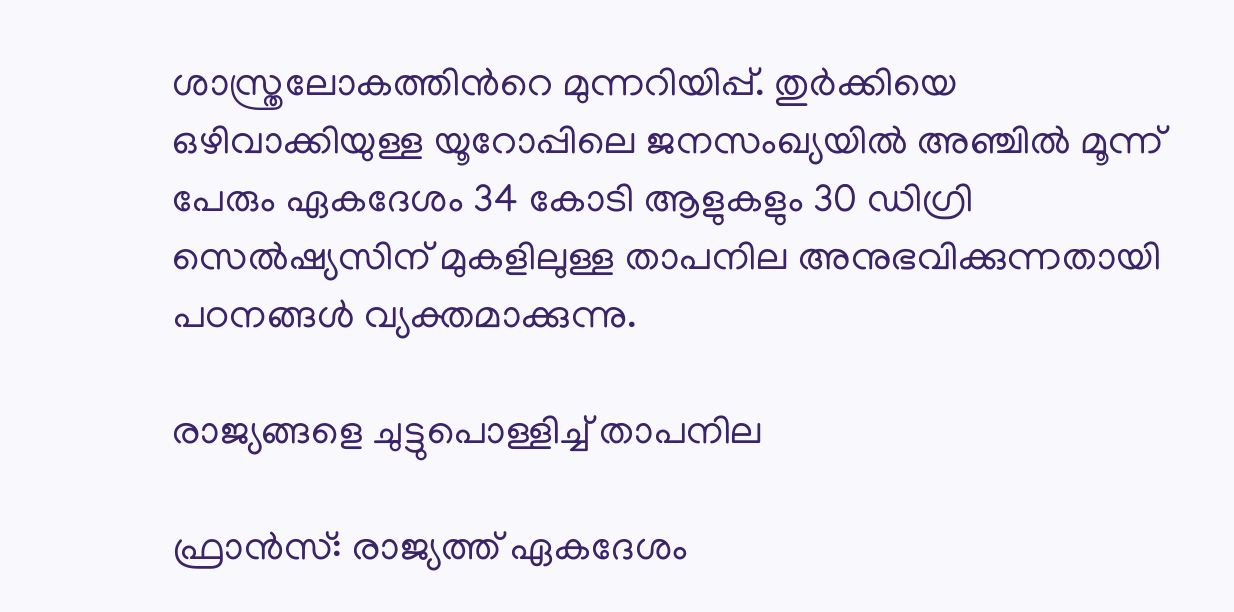ശാസ്ത്രലോകത്തിന്‍റെ മുന്നറിയിപ്പ്. തുർക്കിയെ ഒഴിവാക്കിയുള്ള യൂറോപ്പിലെ ജനസംഖ്യയിൽ അഞ്ചിൽ മൂന്ന് പേരും ഏകദേശം 34 കോടി ആളുകളും 30 ഡിഗ്രി സെൽഷ്യസിന് മുകളിലുള്ള താപനില അനുഭവിക്കുന്നതായി പഠനങ്ങൾ വ്യക്തമാക്കുന്നു.

രാജ്യങ്ങളെ ചുട്ടുപൊള്ളിച്ച് താപനില

ഫ്രാൻസ്: രാജ്യത്ത് ഏകദേശം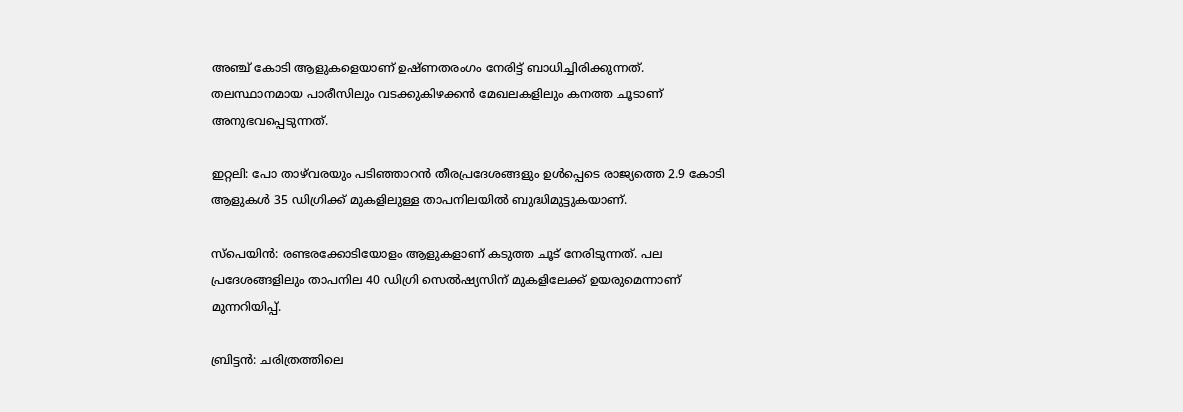അഞ്ച് കോടി ആളുകളെയാണ് ഉഷ്ണതരംഗം നേരിട്ട് ബാധിച്ചിരിക്കുന്നത്. തലസ്ഥാനമായ പാരീസിലും വടക്കുകിഴക്കൻ മേഖലകളിലും കനത്ത ചൂടാണ് അനുഭവപ്പെടുന്നത്.

ഇറ്റലി: പോ താഴ്‌വരയും പടിഞ്ഞാറൻ തീരപ്രദേശങ്ങളും ഉൾപ്പെടെ രാജ്യത്തെ 2.9 കോടി ആളുകൾ 35 ഡിഗ്രിക്ക് മുകളിലുള്ള താപനിലയിൽ ബുദ്ധിമുട്ടുകയാണ്.

സ്പെയിൻ: രണ്ടരക്കോടിയോളം ആളുകളാണ് കടുത്ത ചൂട് നേരിടുന്നത്. പല പ്രദേശങ്ങളിലും താപനില 40 ഡിഗ്രി സെൽഷ്യസിന് മുകളിലേക്ക് ഉയരുമെന്നാണ് മുന്നറിയിപ്പ്.

ബ്രിട്ടൻ: ചരിത്രത്തിലെ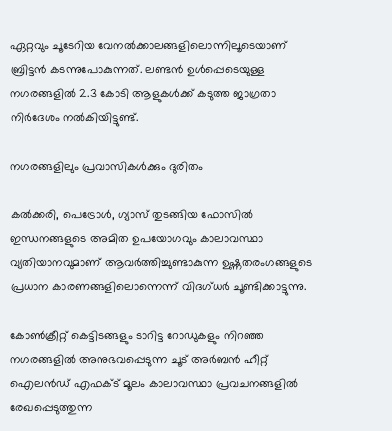ഏറ്റവും ചൂടേറിയ വേനൽക്കാലങ്ങളിലൊന്നിലൂടെയാണ് ബ്രിട്ടൻ കടന്നുപോകുന്നത്. ലണ്ടൻ ഉൾപ്പെടെയുള്ള നഗരങ്ങളിൽ 2.3 കോടി ആളുകൾക്ക് കടുത്ത ജാഗ്രതാ നിർദേശം നൽകിയിട്ടുണ്ട്.

നഗരങ്ങളിലും പ്രവാസികൾക്കും ദുരിതം

കൽക്കരി, പെട്രോൾ, ഗ്യാസ് തുടങ്ങിയ ഫോസിൽ ഇന്ധനങ്ങളുടെ അമിത ഉപയോഗവും കാലാവസ്ഥാ വ്യതിയാനവുമാണ് ആവർത്തിച്ചുണ്ടാകുന്ന ഉഷ്ണതരംഗങ്ങളുടെ പ്രധാന കാരണങ്ങളിലൊന്നെന്ന് വിദഗ്ധർ ചൂണ്ടിക്കാട്ടുന്നു.

കോൺക്രീറ്റ് കെട്ടിടങ്ങളും ടാറിട്ട റോഡുകളും നിറഞ്ഞ നഗരങ്ങളിൽ അനുഭവപ്പെടുന്ന ചൂട് അർബൻ ഹീറ്റ് ഐലൻഡ് എഫക്ട് മൂലം കാലാവസ്ഥാ പ്രവചനങ്ങളിൽ രേഖപ്പെടുത്തുന്ന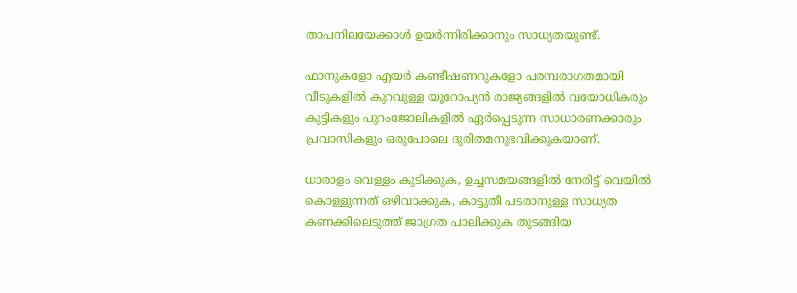താപനിലയേക്കാൾ ഉയർന്നിരിക്കാനും സാധ്യതയുണ്ട്.

ഫാനുകളോ എയർ കണ്ടീഷണറുകളോ പരമ്പരാഗതമായി വീടുകളിൽ കുറവുള്ള യൂറോപ്യൻ രാജ്യങ്ങളിൽ വയോധികരും കുട്ടികളും പുറംജോലികളിൽ ഏർപ്പെടുന്ന സാധാരണക്കാരും പ്രവാസികളും ഒരുപോലെ ദുരിതമനുഭവിക്കുകയാണ്.

ധാരാളം വെള്ളം കുടിക്കുക, ഉച്ചസമയങ്ങളിൽ നേരിട്ട് വെയിൽ കൊള്ളുന്നത് ഒഴിവാക്കുക, കാട്ടുതീ പടരാനുള്ള സാധ്യത കണക്കിലെടുത്ത് ജാഗ്രത പാലിക്കുക തുടങ്ങിയ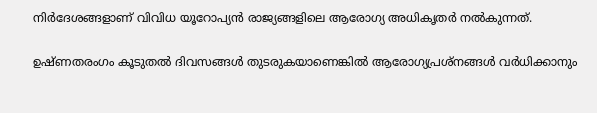നിർദേശങ്ങളാണ് വിവിധ യൂറോപ്യൻ രാജ്യങ്ങളിലെ ആരോഗ്യ അധികൃതർ നൽകുന്നത്.

ഉഷ്ണതരംഗം കൂടുതൽ ദിവസങ്ങൾ തുടരുകയാണെങ്കിൽ ആരോഗ്യപ്രശ്നങ്ങൾ വർധിക്കാനും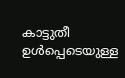കാട്ടുതീ ഉൾപ്പെടെയുള്ള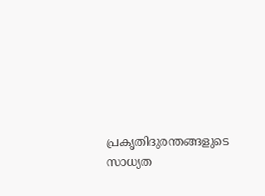പ്രകൃതിദുരന്തങ്ങളുടെ സാധ്യത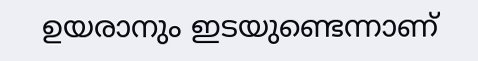ഉയരാനും ഇടയുണ്ടെന്നാണ്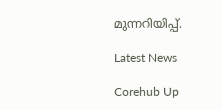മുന്നറിയിപ്പ്.

Latest News

Corehub Up